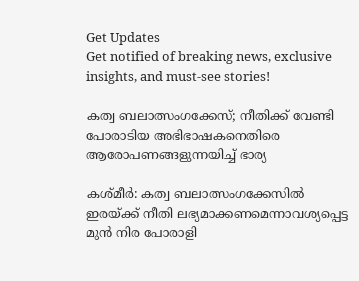Get Updates
Get notified of breaking news, exclusive insights, and must-see stories!

കത്വ ബലാത്സംഗക്കേസ്; നീതിക്ക് വേണ്ടി പോരാടിയ അഭിഭാഷകനെതിരെ ആരോപണങ്ങളുന്നയിച്ച് ഭാര്യ

കശ്മീർ: കത്വ ബലാത്സംഗക്കേസിൽ ഇരയ്ക്ക് നീതി ലഭ്യമാക്കണമെന്നാവശ്യപ്പെട്ട മുൻ നിര പോരാളി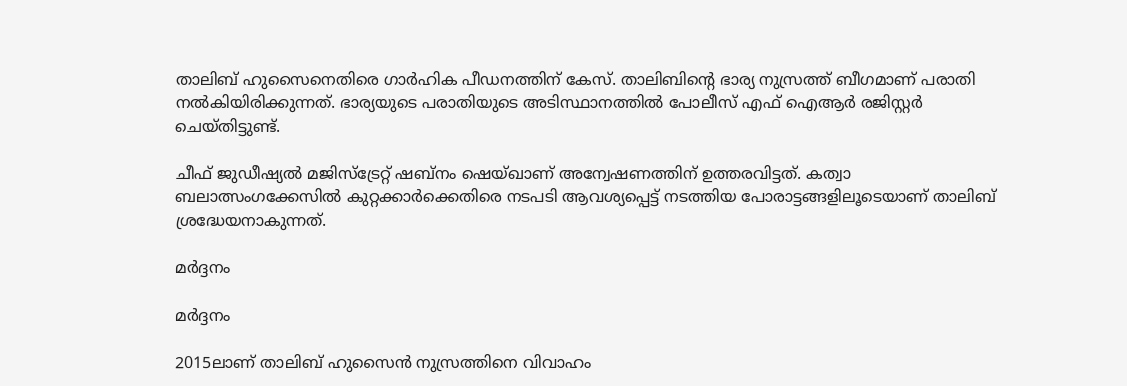താലിബ് ഹുസൈനെതിരെ ഗാർഹിക പീഡനത്തിന് കേസ്. താലിബിന്റെ ഭാര്യ നുസ്രത്ത് ബീഗമാണ് പരാതി നൽകിയിരിക്കുന്നത്. ഭാര്യയുടെ പരാതിയുടെ അടിസ്ഥാനത്തിൽ പോലീസ് എഫ് ഐആർ രജിസ്റ്റർ ചെയ്തിട്ടുണ്ട്.

ചീഫ് ജുഡീഷ്യൽ മജിസ്ട്രേറ്റ് ഷബ്നം ഷെയ്ഖാണ് അന്വേഷണത്തിന് ഉത്തരവിട്ടത്. കത്വാ ബലാത്സംഗക്കേസിൽ കുറ്റക്കാർക്കെതിരെ നടപടി ആവശ്യപ്പെട്ട് നടത്തിയ പോരാട്ടങ്ങളിലൂടെയാണ് താലിബ് ശ്രദ്ധേയനാകുന്നത്.

മർദ്ദനം

മർദ്ദനം

2015ലാണ് താലിബ് ഹുസൈൻ നുസ്രത്തിനെ വിവാഹം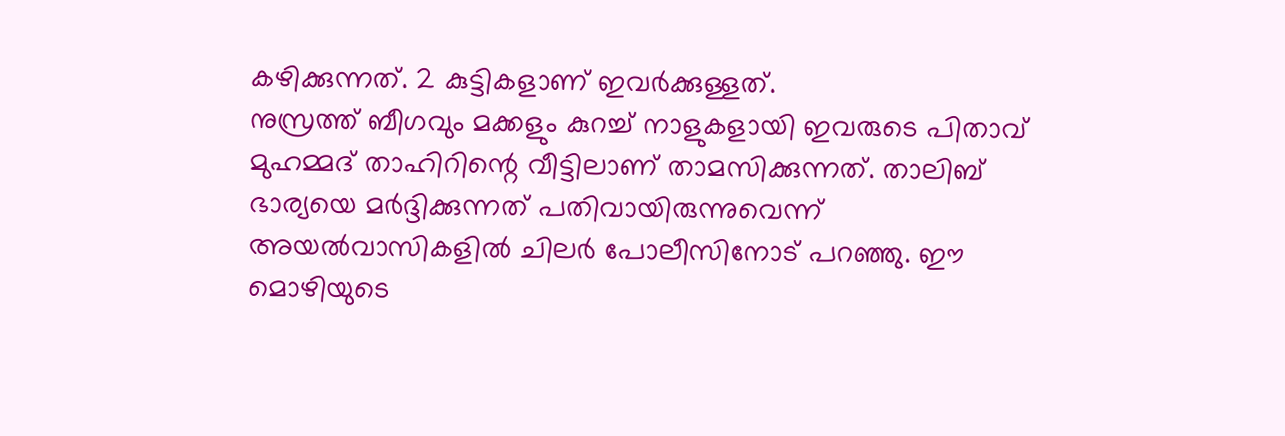കഴിക്കുന്നത്. 2 കുട്ടികളാണ് ഇവർക്കുള്ളത്.
നുസ്രത്ത് ബീഗവും മക്കളും കുറച്ച് നാളുകളായി ഇവരുടെ പിതാവ് മുഹമ്മദ് താഹിറിന്റെ വീട്ടിലാണ് താമസിക്കുന്നത്. താലിബ് ഭാര്യയെ മർദ്ദിക്കുന്നത് പതിവായിരുന്നുവെന്ന് അയൽവാസികളിൽ ചിലർ പോലീസിനോട് പറഞ്ഞു. ഈ മൊഴിയുടെ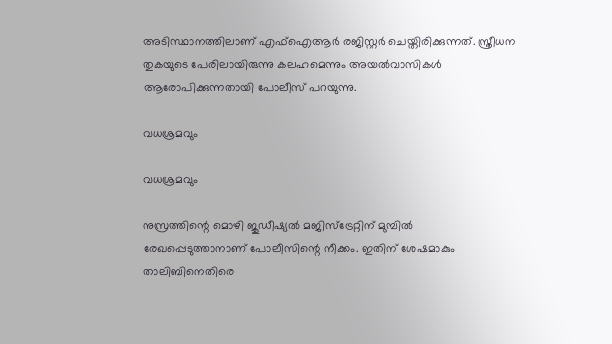അടിസ്ഥാനത്തിലാണ് എഫ്ഐആർ രജിസ്റ്റർ‌ ചെയ്തിരിക്കുന്നത്. സ്ത്രീധന തുകയുടെ പേരിലായിരുന്നു കലഹമെന്നും അയൽവാസികൾ ആരോപിക്കുന്നതായി പോലീസ് പറയുന്നു.

വധശ്രമവും

വധശ്രമവും

നുസ്രത്തിന്റെ മൊഴി ജുഡീഷ്യൽ മജിസ്ട്രേറ്റിന് മുമ്പിൽ രേഖപ്പെടുത്താനാണ് പോലീസിന്റെ നീക്കം. ഇതിന് ശേഷമാകും താലിബിനെതിരെ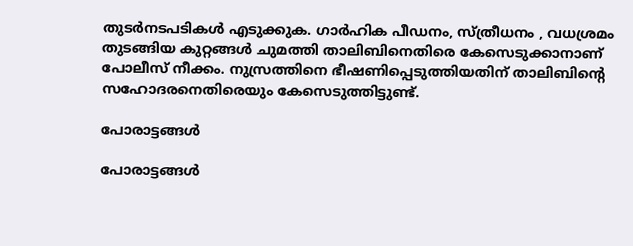തുടർനടപടികൾ എടുക്കുക. ഗാർഹിക പീഡനം, സ്ത്രീധനം , വധശ്രമം തുടങ്ങിയ കുറ്റങ്ങൾ ചുമത്തി താലിബിനെതിരെ കേസെടുക്കാനാണ് പോലീസ് നീക്കം. നുസ്രത്തിനെ ഭീഷണിപ്പെടുത്തിയതിന് താലിബിന്റെ സഹോദരനെതിരെയും കേസെടുത്തിട്ടുണ്ട്.

പോരാട്ടങ്ങൾ

പോരാട്ടങ്ങൾ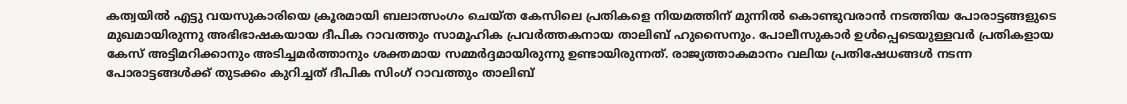കത്വയിൽ എട്ടു വയസുകാരിയെ ക്രൂരമായി ബലാത്സംഗം ചെയ്ത കേസിലെ പ്രതികളെ നിയമത്തിന് മുന്നിൽ കൊണ്ടുവരാൻ നടത്തിയ പോരാട്ടങ്ങളുടെ മുഖമായിരുന്നു അഭിഭാഷകയായ ദീപിക റാവത്തും സാമൂഹിക പ്രവർത്തകനായ താലിബ് ഹുസൈനും. പോലീസുകാർ ഉൾപ്പെടെയുള്ളവർ പ്രതികളായ കേസ് അട്ടിമറിക്കാനും അടിച്ചമർത്താനും ശക്തമായ സമ്മർദ്ദമായിരുന്നു ഉണ്ടായിരുന്നത്. രാജ്യത്താകമാനം വലിയ പ്രതിഷേധങ്ങൾ നടന്ന പോരാട്ടങ്ങൾക്ക് തുടക്കം കുറിച്ചത് ദീപിക സിംഗ് റാവത്തും താലിബ്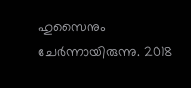ഹുസൈനും ചേർന്നായിരുന്നു. 2018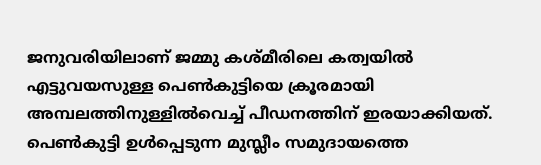ജനുവരിയിലാണ് ജമ്മു കശ്മീരിലെ കത്വയിൽ എട്ടുവയസുള്ള പെൺകുട്ടിയെ ക്രൂരമായി അമ്പലത്തിനുള്ളിൽവെച്ച് പീഡനത്തിന് ഇരയാക്കിയത്. പെൺകുട്ടി ഉൾപ്പെടുന്ന മുസ്ലീം സമുദായത്തെ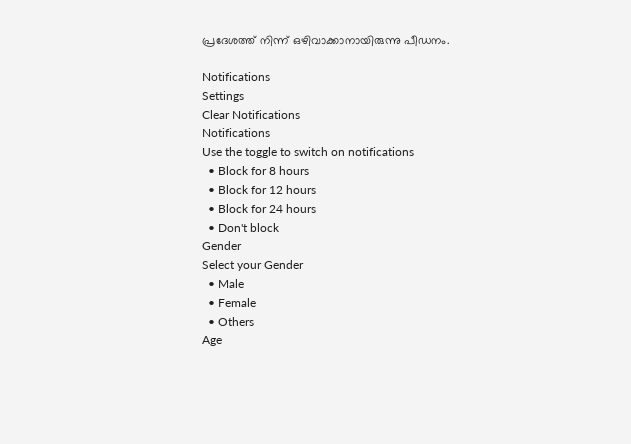പ്രദേശത്ത് നിന്ന് ഒഴിവാക്കാനായിരുന്നു പീഡനം.

Notifications
Settings
Clear Notifications
Notifications
Use the toggle to switch on notifications
  • Block for 8 hours
  • Block for 12 hours
  • Block for 24 hours
  • Don't block
Gender
Select your Gender
  • Male
  • Female
  • Others
Age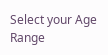Select your Age Range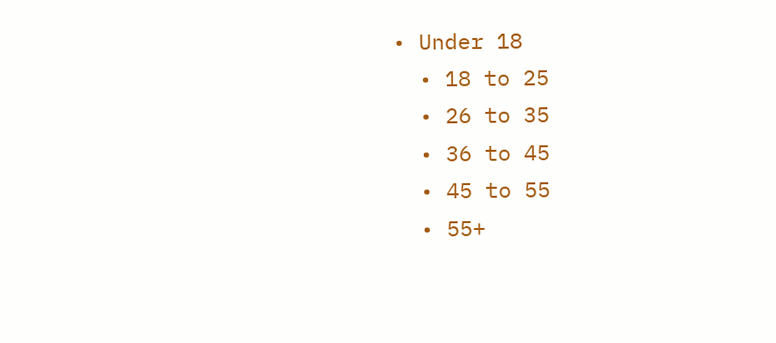• Under 18
  • 18 to 25
  • 26 to 35
  • 36 to 45
  • 45 to 55
  • 55+